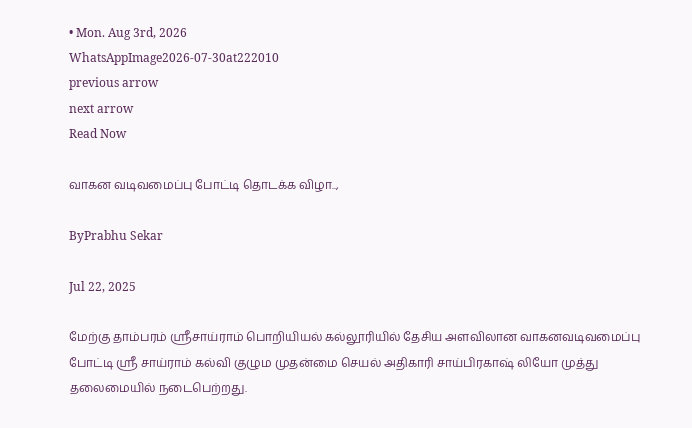• Mon. Aug 3rd, 2026
WhatsAppImage2026-07-30at222010
previous arrow
next arrow
Read Now

வாகன வடிவமைப்பு போட்டி தொடக்க விழா..,

ByPrabhu Sekar

Jul 22, 2025

மேற்கு தாம்பரம் ஸ்ரீசாய்ராம் பொறியியல் கல்லூரியில் தேசிய அளவிலான வாகனவடிவமைப்பு போட்டி ஸ்ரீ சாய்ராம் கல்வி குழும முதன்மை செயல் அதிகாரி சாய்பிரகாஷ் லியோ முத்து தலைமையில் நடைபெற்றது.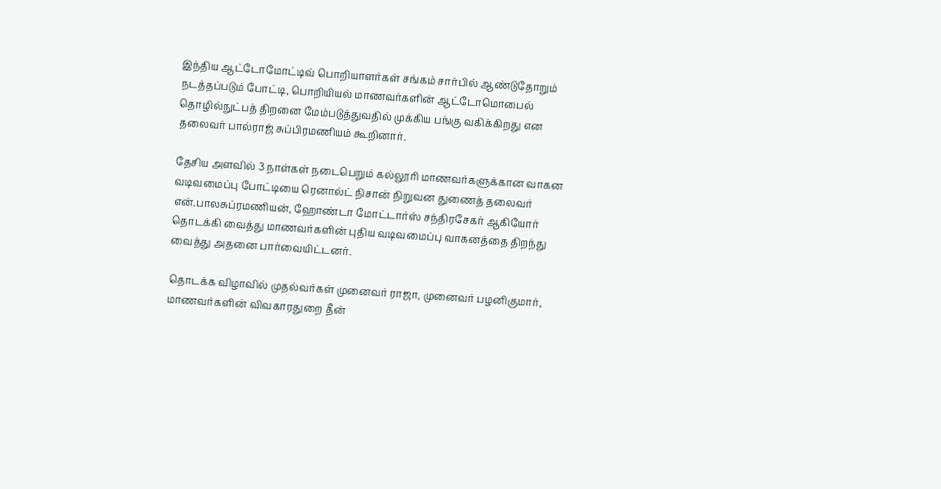இந்திய ஆட்டோமோட்டிவ் பொறியாளர்கள் சங்கம் சார்பில் ஆண்டுதோறும் நடத்தப்படும் போட்டி, பொறியியல் மாணவர்களின் ஆட்டோமொபைல் தொழில்நுட்பத் திறனை மேம்படுத்துவதில் முக்கிய பங்கு வகிக்கிறது என தலைவர் பால்ராஜ் சுப்பிரமணியம் கூறினார்.

தேசிய அளவில் 3 நாள்கள் நடைபெறும் கல்லூரி மாணவர்களுக்கான வாகன வடிவமைப்பு போட்டியை ரெனால்ட் நிசான் நிறுவன துணைத் தலைவர் என்.பாலசுப்ரமணியன், ஹோண்டா மோட்டார்ஸ் சந்திரசேகர் ஆகியோர் தொடக்கி வைத்து மாணவர்களின் புதிய வடிவமைப்பு வாகனத்தை திறந்து வைத்து அதனை பார்வையிட்டனர்.

தொடக்க விழாவில் முதல்வர்கள் முனைவர் ராஜா, முனைவர் பழனிகுமார், மாணவர்களின் விவகாரதுறை தீன்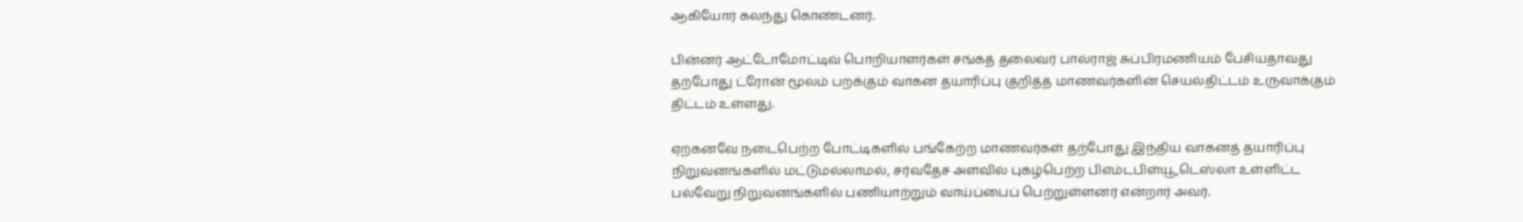ஆகியோர் கலந்து கொண்டனர்.

பின்னர் ஆட்டோமோட்டிவ் பொறியாளர்கள் சங்கத் தலைவர் பால்ராஜ் சுப்பிரமணியம் பேசியதாவது தற்போது ட்ரோன் மூலம் பறக்கும் வாகன தயாரிப்பு குறித்த மாணவர்களின் செயல்திட்டம் உருவாக்கும் திட்டம் உள்ளது.

ஏற்கனவே நடைபெற்ற போட்டிகளில் பங்கேற்ற மாணவர்கள் தற்போது இந்திய வாகனத் தயாரிப்பு நிறுவனங்களில் மட்டுமல்லாமல், சர்வதேச அளவில் புகழ்பெற்ற பிஎம்டபிள்யூ,டெஸ்லா உள்ளிட்ட பல்வேறு நிறுவனங்களில் பணியாற்றும் வாய்ப்பைப் பெற்றுள்ளனர் என்றார் அவர்.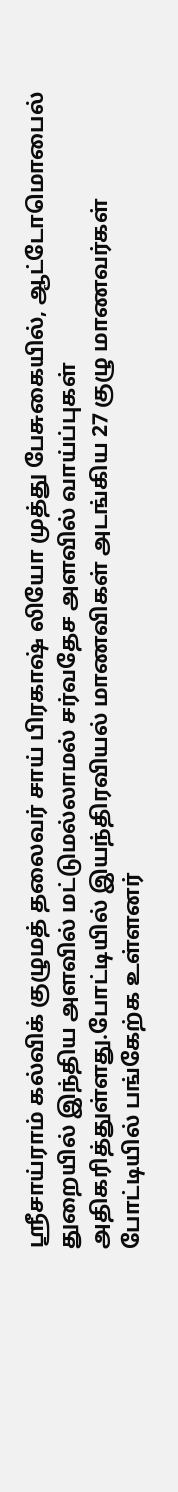ஸ்ரீசாய்ராம் கல்விக் குழுமத் தலைவர் சாய் பிரகாஷ் லியோ முத்து பேசுகையில், ஆட்டோமொபைல் துறையில் இந்திய அளவில் மட்டுமல்லாமல் சர்வதேச அளவில் வாய்ப்புகள் அதிகரித்துள்ளது.போட்டியில் இயந்திரவியல் மாணவிகள் அடங்கிய 27 குழு மாணவர்கள் போட்டியில் பங்கேற்க உள்ளனர்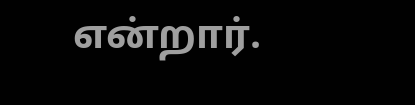என்றார்.